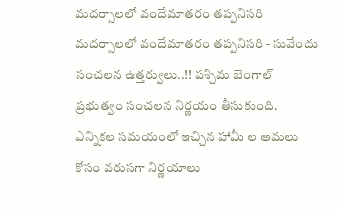మదర్సాలలో వందేమాతరం తప్పనిసరి
మదర్సాలలో వందేమాతరం తప్పనిసరి - సువేందు సంచలన ఉత్తర్వులు..!! పశ్చిమ బెంగాల్ ప్రభుత్వం సంచలన నిర్ణయం తీసుకుంది. ఎన్నికల సమయంలో ఇచ్చిన హామీ ల అమలు కోసం వరుసగా నిర్ణయాలు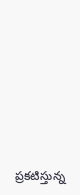ప్రకటిస్తున్న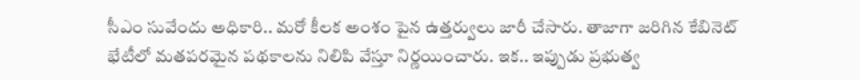సీఎం సువేందు అధికారి.. మరో కీలక అంశం పైన ఉత్తర్వులు జారీ చేసారు. తాజాగా జరిగిన కేబినెట్ భేటీలో మతపరమైన పథకాలను నిలిపి వేస్తూ నిర్ణయించారు. ఇక.. ఇప్పుడు ప్రభుత్వ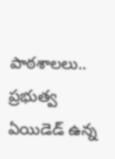పాఠశాలలు.. ప్రభుత్వ ఏయిడెడ్ ఉన్న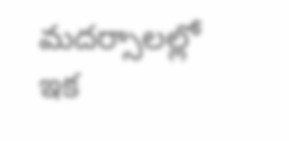మదర్సాలల్లో ఇక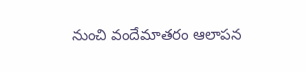నుంచి వందేమాతరం ఆలాపన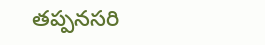తప్పనసరి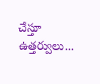చేస్తూ ఉత్తర్వులు...